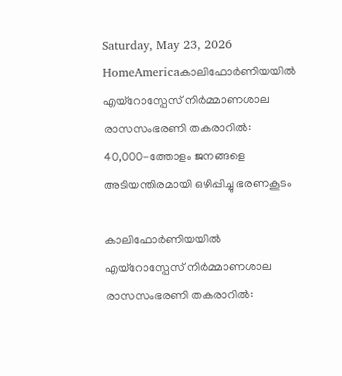Saturday, May 23, 2026
HomeAmericaകാലിഫോർണിയയിൽ എയ്റോസ്പേസ് നിർമ്മാണശാല രാസസംഭരണി തകരാറിൽ: 40,000-ത്തോളം ജനങ്ങളെ അടിയന്തിരമായി ഒഴിപ്പിച്ചു ഭരണകൂടം

കാലിഫോർണിയയിൽ എയ്റോസ്പേസ് നിർമ്മാണശാല രാസസംഭരണി തകരാറിൽ: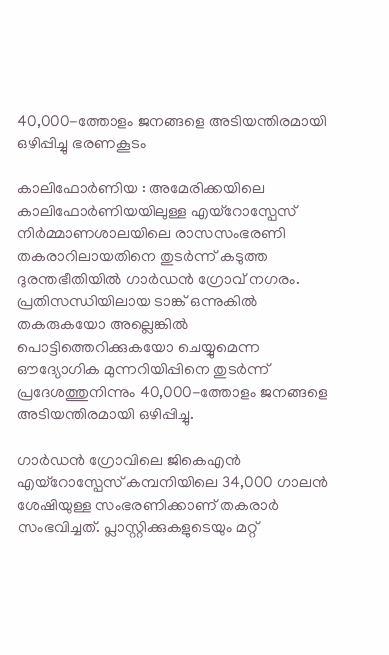40,000-ത്തോളം ജനങ്ങളെ അടിയന്തിരമായി ഒഴിപ്പിച്ചു ഭരണകൂടം

കാലിഫോർണിയ : അമേരിക്കയിലെ കാലിഫോർണിയയിലുള്ള എയ്റോസ്പേസ് നിർമ്മാണശാലയിലെ രാസസംഭരണി തകരാറിലായതിനെ തുടർന്ന് കടുത്ത ദുരന്തഭീതിയിൽ ഗാർഡൻ ഗ്രോവ് നഗരം. പ്രതിസന്ധിയിലായ ടാങ്ക് ഒന്നുകിൽ തകരുകയോ അല്ലെങ്കിൽ പൊട്ടിത്തെറിക്കുകയോ ചെയ്യുമെന്ന ഔദ്യോഗിക മുന്നറിയിപ്പിനെ തുടർന്ന് പ്രദേശത്തുനിന്നും 40,000-ത്തോളം ജനങ്ങളെ അടിയന്തിരമായി ഒഴിപ്പിച്ചു.

ഗാർഡൻ ഗ്രോവിലെ ജികെഎൻ എയ്റോസ്പേസ് കമ്പനിയിലെ 34,000 ഗാലൻ ശേഷിയുള്ള സംഭരണിക്കാണ് തകരാർ സംഭവിച്ചത്. പ്ലാസ്റ്റിക്കുകളുടെയും മറ്റ്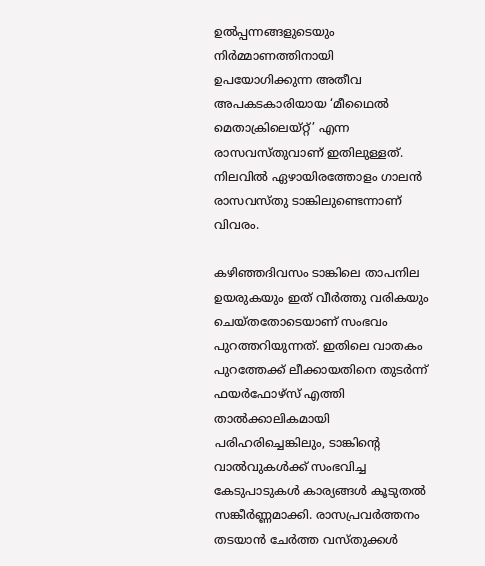ഉൽപ്പന്നങ്ങളുടെയും നിർമ്മാണത്തിനായി ഉപയോഗിക്കുന്ന അതീവ അപകടകാരിയായ ‘മീഥൈൽ മെതാക്രിലെയ്റ്റ്’ എന്ന രാസവസ്തുവാണ് ഇതിലുള്ളത്. നിലവിൽ ഏഴായിരത്തോളം ഗാലൻ രാസവസ്തു ടാങ്കിലുണ്ടെന്നാണ് വിവരം.

കഴിഞ്ഞദിവസം ടാങ്കിലെ താപനില ഉയരുകയും ഇത് വീർത്തു വരികയും ചെയ്തതോടെയാണ് സംഭവം പുറത്തറിയുന്നത്. ഇതിലെ വാതകം പുറത്തേക്ക് ലീക്കായതിനെ തുടർന്ന് ഫയർഫോഴ്സ് എത്തി താൽക്കാലികമായി പരിഹരിച്ചെങ്കിലും, ടാങ്കിൻ്റെ വാൽവുകൾക്ക് സംഭവിച്ച കേടുപാടുകൾ കാര്യങ്ങൾ കൂടുതൽ സങ്കീർണ്ണമാക്കി. രാസപ്രവർത്തനം തടയാൻ ചേർത്ത വസ്തുക്കൾ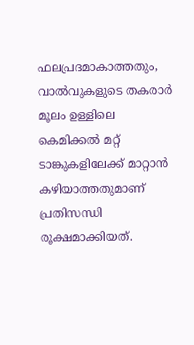ഫലപ്രദമാകാത്തതും, വാൽവുകളുടെ തകരാർ മൂലം ഉള്ളിലെ കെമിക്കൽ മറ്റ് ടാങ്കുകളിലേക്ക് മാറ്റാൻ കഴിയാത്തതുമാണ് പ്രതിസന്ധി രൂക്ഷമാക്കിയത്.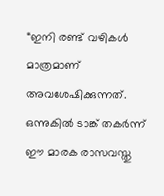“ഇനി രണ്ട് വഴികൾ മാത്രമാണ് അവശേഷിക്കുന്നത്. ഒന്നുകിൽ ടാങ്ക് തകർന്ന് ഈ മാരക രാസവസ്തു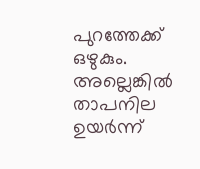പുറത്തേക്ക് ഒഴുകും. അല്ലെങ്കിൽ താപനില ഉയർന്ന്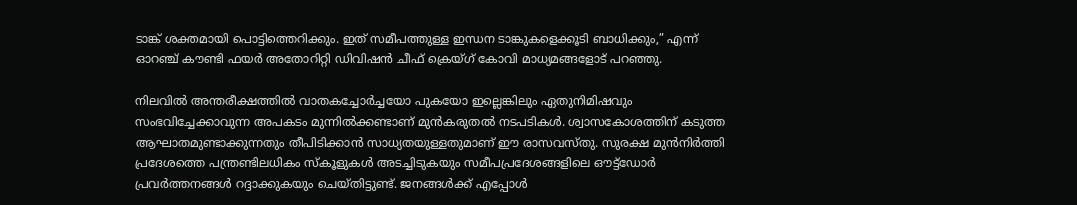ടാങ്ക് ശക്തമായി പൊട്ടിത്തെറിക്കും. ഇത് സമീപത്തുള്ള ഇന്ധന ടാങ്കുകളെക്കൂടി ബാധിക്കും,” എന്ന് ഓറഞ്ച് കൗണ്ടി ഫയർ അതോറിറ്റി ഡിവിഷൻ ചീഫ് ക്രെയ്ഗ് കോവി മാധ്യമങ്ങളോട് പറഞ്ഞു.

നിലവിൽ അന്തരീക്ഷത്തിൽ വാതകച്ചോർച്ചയോ പുകയോ ഇല്ലെങ്കിലും ഏതുനിമിഷവും സംഭവിച്ചേക്കാവുന്ന അപകടം മുന്നിൽക്കണ്ടാണ് മുൻകരുതൽ നടപടികൾ. ശ്വാസകോശത്തിന് കടുത്ത ആഘാതമുണ്ടാക്കുന്നതും തീപിടിക്കാൻ സാധ്യതയുള്ളതുമാണ് ഈ രാസവസ്തു. സുരക്ഷ മുൻനിർത്തി പ്രദേശത്തെ പന്ത്രണ്ടിലധികം സ്കൂളുകൾ അടച്ചിടുകയും സമീപപ്രദേശങ്ങളിലെ ഔട്ട്ഡോർ പ്രവർത്തനങ്ങൾ റദ്ദാക്കുകയും ചെയ്തിട്ടുണ്ട്. ജനങ്ങൾക്ക് എപ്പോൾ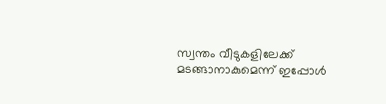സ്വന്തം വീടുകളിലേക്ക് മടങ്ങാനാകുമെന്ന് ഇപ്പോൾ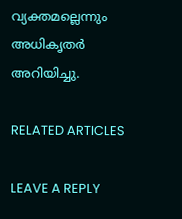വ്യക്തമല്ലെന്നും അധികൃതർ അറിയിച്ചു.

RELATED ARTICLES

LEAVE A REPLY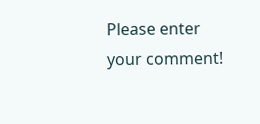Please enter your comment!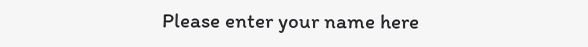Please enter your name here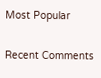Most Popular

Recent Comments